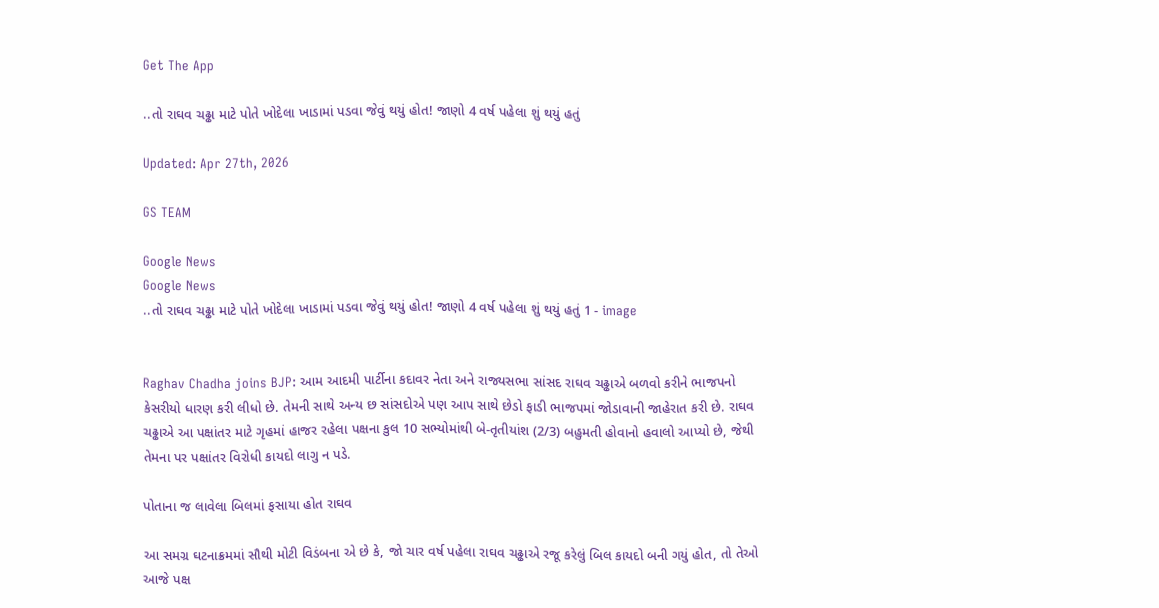Get The App

..તો રાઘવ ચઢ્ઢા માટે પોતે ખોદેલા ખાડામાં પડવા જેવું થયું હોત! જાણો 4 વર્ષ પહેલા શું થયું હતું

Updated: Apr 27th, 2026

GS TEAM

Google News
Google News
..તો રાઘવ ચઢ્ઢા માટે પોતે ખોદેલા ખાડામાં પડવા જેવું થયું હોત! જાણો 4 વર્ષ પહેલા શું થયું હતું 1 - image


Raghav Chadha joins BJP: આમ આદમી પાર્ટીના કદાવર નેતા અને રાજ્યસભા સાંસદ રાઘવ ચઢ્ઢાએ બળવો કરીને ભાજપનો કેસરીયો ધારણ કરી લીધો છે. તેમની સાથે અન્ય છ સાંસદોએ પણ આપ સાથે છેડો ફાડી ભાજપમાં જોડાવાની જાહેરાત કરી છે. રાઘવ ચઢ્ઢાએ આ પક્ષાંતર માટે ગૃહમાં હાજર રહેલા પક્ષના કુલ 10 સભ્યોમાંથી બે-તૃતીયાંશ (2/3) બહુમતી હોવાનો હવાલો આપ્યો છે, જેથી તેમના પર પક્ષાંતર વિરોધી કાયદો લાગુ ન પડે.

પોતાના જ લાવેલા બિલમાં ફસાયા હોત રાઘવ

આ સમગ્ર ઘટનાક્રમમાં સૌથી મોટી વિડંબના એ છે કે, જો ચાર વર્ષ પહેલા રાઘવ ચઢ્ઢાએ રજૂ કરેલું બિલ કાયદો બની ગયું હોત, તો તેઓ આજે પક્ષ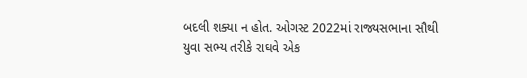બદલી શક્યા ન હોત. ઓગસ્ટ 2022માં રાજ્યસભાના સૌથી યુવા સભ્ય તરીકે રાઘવે એક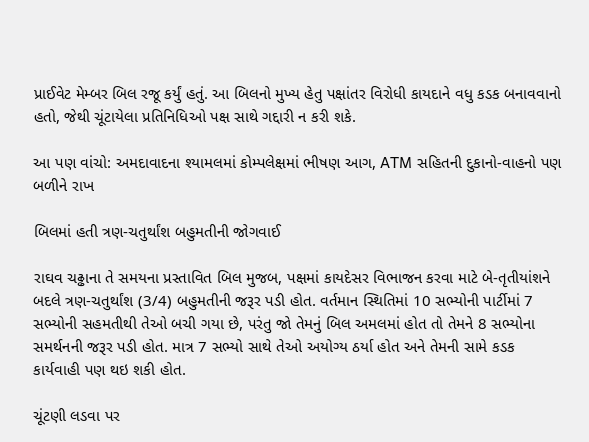પ્રાઈવેટ મેમ્બર બિલ રજૂ કર્યું હતું. આ બિલનો મુખ્ય હેતુ પક્ષાંતર વિરોધી કાયદાને વધુ કડક બનાવવાનો હતો, જેથી ચૂંટાયેલા પ્રતિનિધિઓ પક્ષ સાથે ગદ્દારી ન કરી શકે.

આ પણ વાંચો: અમદાવાદના શ્યામલમાં કોમ્પલેક્ષમાં ભીષણ આગ, ATM સહિતની દુકાનો-વાહનો પણ બળીને રાખ

બિલમાં હતી ત્રણ-ચતુર્થાંશ બહુમતીની જોગવાઈ

રાઘવ ચઢ્ઢાના તે સમયના પ્રસ્તાવિત બિલ મુજબ, પક્ષમાં કાયદેસર વિભાજન કરવા માટે બે-તૃતીયાંશને બદલે ત્રણ-ચતુર્થાંશ (3/4) બહુમતીની જરૂર પડી હોત. વર્તમાન સ્થિતિમાં 10 સભ્યોની પાર્ટીમાં 7 સભ્યોની સહમતીથી તેઓ બચી ગયા છે, પરંતુ જો તેમનું બિલ અમલમાં હોત તો તેમને 8 સભ્યોના સમર્થનની જરૂર પડી હોત. માત્ર 7 સભ્યો સાથે તેઓ અયોગ્ય ઠર્યા હોત અને તેમની સામે કડક કાર્યવાહી પણ થઇ શકી હોત.

ચૂંટણી લડવા પર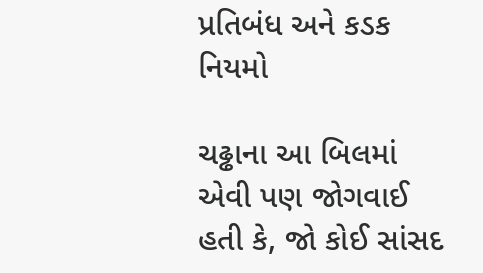પ્રતિબંધ અને કડક નિયમો

ચઢ્ઢાના આ બિલમાં એવી પણ જોગવાઈ હતી કે, જો કોઈ સાંસદ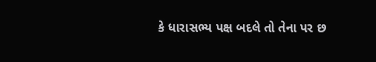કે ધારાસભ્ય પક્ષ બદલે તો તેના પર છ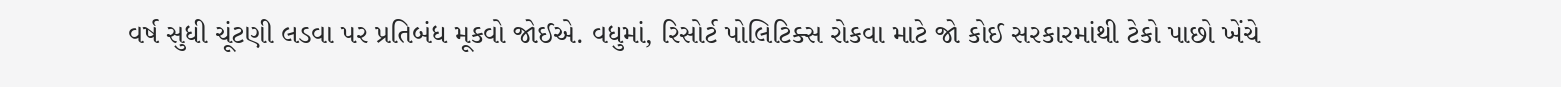વર્ષ સુધી ચૂંટણી લડવા પર પ્રતિબંધ મૂકવો જોઈએ. વધુમાં, રિસોર્ટ પોલિટિક્સ રોકવા માટે જો કોઈ સરકારમાંથી ટેકો પાછો ખેંચે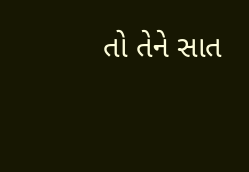તો તેને સાત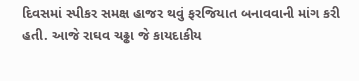દિવસમાં સ્પીકર સમક્ષ હાજર થવું ફરજિયાત બનાવવાની માંગ કરી હતી. આજે રાઘવ ચઢ્ઢા જે કાયદાકીય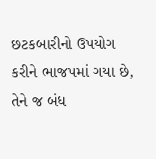છટકબારીનો ઉપયોગ કરીને ભાજપમાં ગયા છે, તેને જ બંધ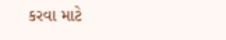કરવા માટે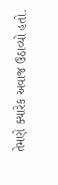તેમણે ક્યારેક અવાજ ઉઠાવ્યો હતો.